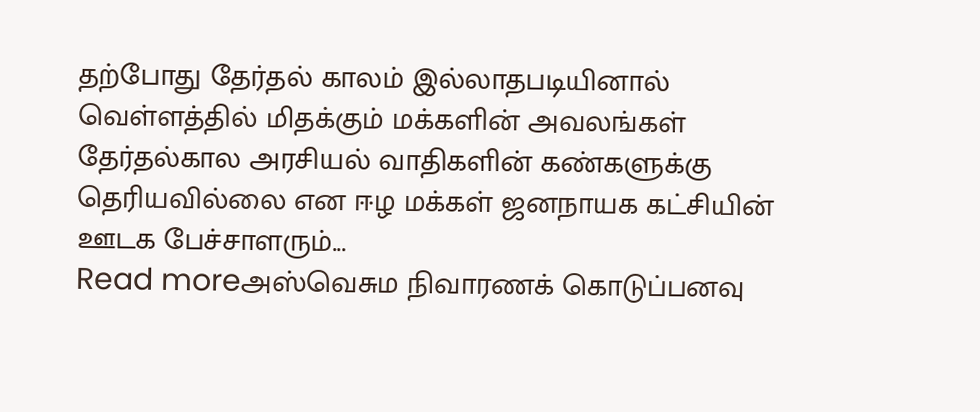தற்போது தேர்தல் காலம் இல்லாதபடியினால் வெள்ளத்தில் மிதக்கும் மக்களின் அவலங்கள் தேர்தல்கால அரசியல் வாதிகளின் கண்களுக்கு தெரியவில்லை என ஈழ மக்கள் ஜனநாயக கட்சியின் ஊடக பேச்சாளரும்...
Read moreஅஸ்வெசும நிவாரணக் கொடுப்பனவு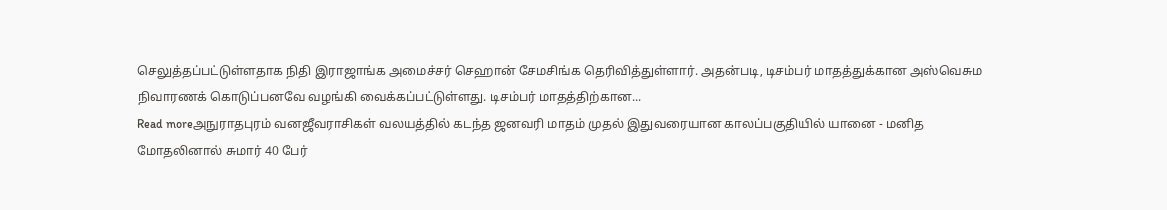செலுத்தப்பட்டுள்ளதாக நிதி இராஜாங்க அமைச்சர் செஹான் சேமசிங்க தெரிவித்துள்ளார். அதன்படி, டிசம்பர் மாதத்துக்கான அஸ்வெசும நிவாரணக் கொடுப்பனவே வழங்கி வைக்கப்பட்டுள்ளது. டிசம்பர் மாதத்திற்கான...
Read moreஅநுராதபுரம் வனஜீவராசிகள் வலயத்தில் கடந்த ஜனவரி மாதம் முதல் இதுவரையான காலப்பகுதியில் யானை - மனித மோதலினால் சுமார் 40 பேர்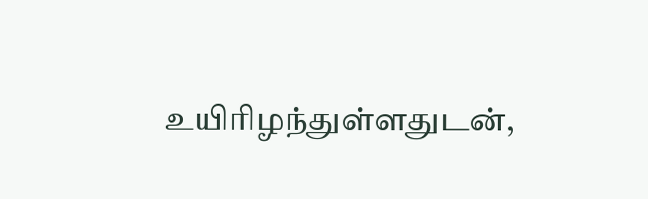உயிரிழந்துள்ளதுடன்,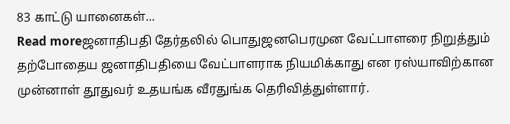83 காட்டு யானைகள்...
Read moreஜனாதிபதி தேர்தலில் பொதுஜனபெரமுன வேட்பாளரை நிறுத்தும் தற்போதைய ஜனாதிபதியை வேட்பாளராக நியமிக்காது என ரஸ்யாவிற்கான முன்னாள் தூதுவர் உதயங்க வீரதுங்க தெரிவித்துள்ளார்.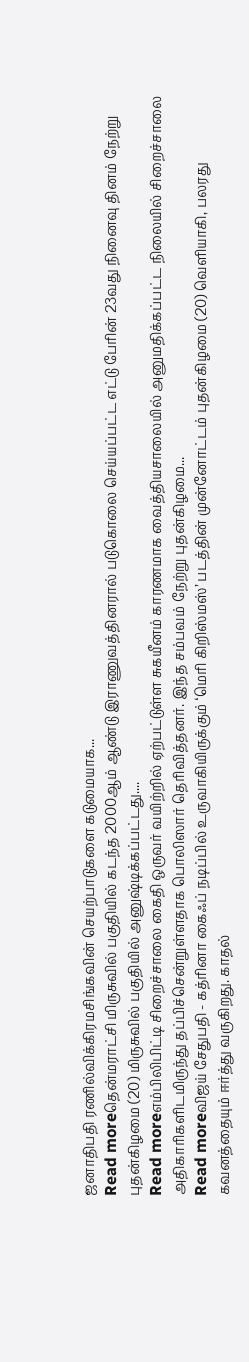ஜனாதிபதி ரணில்விக்கிரமசிங்கவின் செயற்பாடுகளை கடுமையாக...
Read moreதென்மராட்சி மிருசுவில் பகுதியில் கடந்த 2000ஆம் ஆண்டு இராணுவத்தினரால் படுகொலை செய்யப்பட்ட எட்டு பேரின் 23வது நினைவு தினம் நேற்று புதன்கிழமை (20) மிருசுவில் பகுதியில் அனுஷ்டிக்கப்பட்டது....
Read moreஎம்பிலிபிட்டி சிறைச்சாலை கைதி ஒருவர் வயிற்றில் ஏற்பட்டுள்ள சுகயீனம் காரணமாக வைத்தியசாலையில் அனுமதிக்கப்பட்ட நிலையில் சிறைச்சாலை அதிகாரிகளிடமிருந்து தப்பிச்சென்றுள்ளதாக பொலிஸார் தெரிவித்தனர். இந்த சம்பவம் நேற்று புதன்கிழமை...
Read moreவிஜய் சேதுபதி - கத்ரினா கைஃப் நடிப்பில் உருவாகியிருக்கும் ‘மெரி கிறிஸ்மஸ்’ படத்தின் முன்னோட்டம் புதன்கிழமை (20) வெளியாகி, பலரது கவனத்தையும் ஈர்த்து வருகிறது. காதல்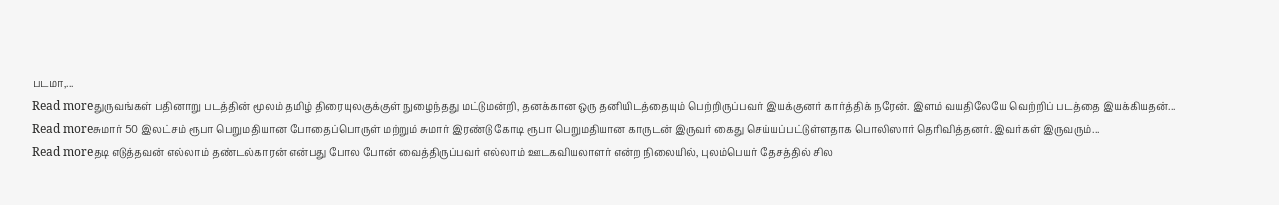படமா,...
Read moreதுருவங்கள் பதினாறு படத்தின் மூலம் தமிழ் திரையுலகுக்குள் நுழைந்தது மட்டுமன்றி, தனக்கான ஒரு தனியிடத்தையும் பெற்றிருப்பவர் இயக்குனர் கார்த்திக் நரேன். இளம் வயதிலேயே வெற்றிப் படத்தை இயக்கியதன்...
Read moreசுமார் 50 இலட்சம் ரூபா பெறுமதியான போதைப்பொருள் மற்றும் சுமார் இரண்டு கோடி ரூபா பெறுமதியான காருடன் இருவர் கைது செய்யப்பட்டுள்ளதாக பொலிஸார் தெரிவித்தனர். இவர்கள் இருவரும்...
Read moreதடி எடுத்தவன் எல்லாம் தண்டல்காரன் என்பது போல போன் வைத்திருப்பவர் எல்லாம் ஊடகவியலாளர் என்ற நிலையில், புலம்பெயர் தேசத்தில் சில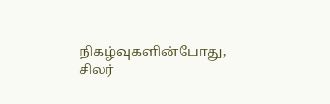நிகழ்வுகளின்போது, சிலர்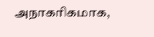அநாகரிகமாக,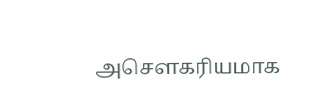அசௌகரியமாக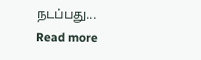நடப்பது...
Read more